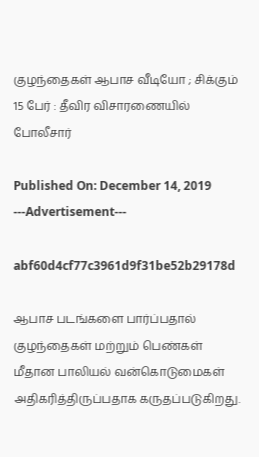குழந்தைகள் ஆபாச வீடியோ ; சிக்கும் 15 பேர் : தீவிர விசாரணையில் போலீசார்

Published On: December 14, 2019
---Advertisement---

abf60d4cf77c3961d9f31be52b29178d

ஆபாச படங்களை பார்ப்பதால் குழந்தைகள் மற்றும் பெண்கள் மீதான பாலியல் வன்கொடுமைகள் அதிகரித்திருப்பதாக கருதப்படுகிறது.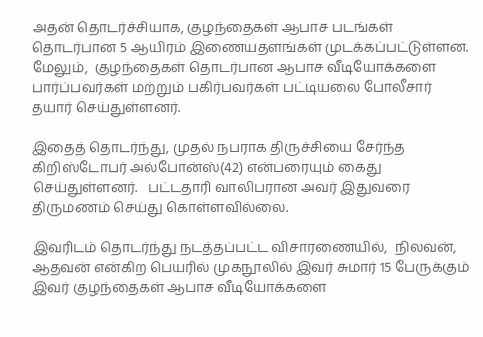அதன் தொடர்ச்சியாக, குழந்தைகள் ஆபாச படங்கள் தொடர்பான 5 ஆயிரம் இணையதளங்கள் முடக்கப்பட்டுள்ளன. மேலும்,  குழந்தைகள் தொடர்பான ஆபாச வீடியோக்களை பார்ப்பவர்கள் மற்றும் பகிர்பவர்கள் பட்டியலை போலீசார் தயார் செய்துள்ளனர்.

இதைத் தொடர்ந்து, முதல் நபராக திருச்சியை சேர்ந்த கிறிஸ்டோபர் அல்போன்ஸ்(42) என்பரையும் கைது செய்துள்ளனர்.   பட்டதாரி வாலிபரான அவர் இதுவரை திருமணம் செய்து கொள்ளவில்லை.

இவரிடம் தொடர்ந்து நடத்தப்பட்ட விசாரணையில்,  நிலவன், ஆதவன் என்கிற பெயரில் முகநூலில் இவர் சுமார் 15 பேருக்கும் இவர் குழந்தைகள் ஆபாச வீடியோக்களை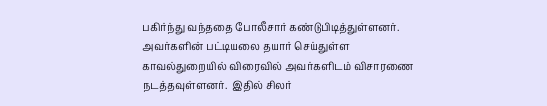பகிர்ந்து வந்ததை போலீசார் கண்டுபிடித்துள்ளனர். அவர்களின் பட்டியலை தயார் செய்துள்ள காவல்துறையில் விரைவில் அவர்களிடம் விசாரணை நடத்தவுள்ளனர்.  இதில் சிலர்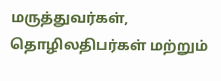மருத்துவர்கள், தொழிலதிபர்கள் மற்றும்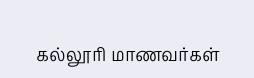கல்லூரி மாணவர்கள்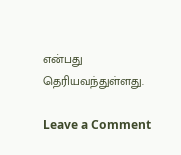என்பது தெரியவந்துள்ளது.

Leave a Comment